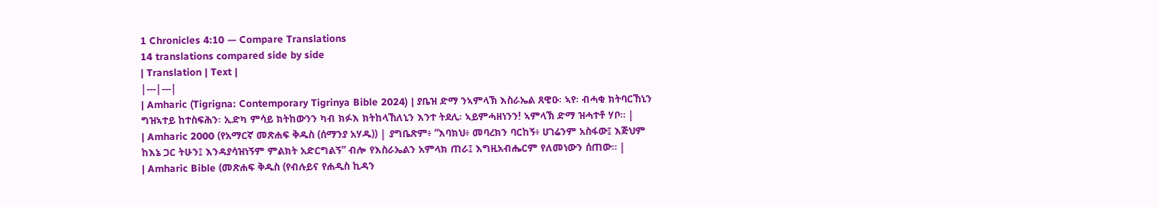1 Chronicles 4:10 — Compare Translations
14 translations compared side by side
| Translation | Text |
|---|---|
| Amharic (Tigrigna: Contemporary Tigrinya Bible 2024) | ያቤዝ ድማ ንኣምላኽ እስራኤል ጸዊዑ፡ ኣየ፡ ብሓቂ ክትባርኸኒን ግዝኣተይ ከተስፍሕን፡ ኢድካ ምሳይ ክትከውንን ካብ ክፉእ ክትከላኸለኒን እንተ ትደሊ፡ ኣይምሓዘነንን! ኣምላኽ ድማ ዝሓተቶ ሃቦ። |
| Amharic 2000 (የአማርኛ መጽሐፍ ቅዱስ (ሰማንያ አሃዱ)) | ያግቤጽም፥ “እባክህ፥ መባረክን ባርከኝ፥ ሀገሬንም አስፋው፤ እጅህም ከእኔ ጋር ትሁን፤ እንዳያሳዝነኝም ምልክት አድርግልኝ” ብሎ የእስራኤልን አምላክ ጠራ፤ እግዚአብሔርም የለመነውን ሰጠው። |
| Amharic Bible (መጽሐፍ ቅዱስ (የብሉይና የሐዲስ ኪዳን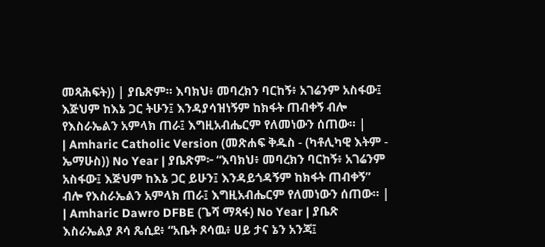መጻሕፍት)) | ያቤጽም። እባክህ፥ መባረክን ባርከኝ፥ አገሬንም አስፋው፤ እጅህም ከእኔ ጋር ትሁን፤ እንዳያሳዝነኝም ከክፋት ጠብቀኝ ብሎ የእስራኤልን አምላክ ጠራ፤ እግዚአብሔርም የለመነውን ሰጠው። |
| Amharic Catholic Version (መጽሐፍ ቅዱስ - (ካቶሊካዊ እትም - ኤማሁስ)) No Year | ያቤጽም፦ “እባክህ፥ መባረክን ባርከኝ፥ አገሬንም አስፋው፤ እጅህም ከእኔ ጋር ይሁን፤ እንዳይጎዳኝም ከክፋት ጠብቀኝ” ብሎ የእስራኤልን አምላክ ጠራ፤ እግዚአብሔርም የለመነውን ሰጠው። |
| Amharic Dawro DFBE (ጌሻ ማጻፋ) No Year | ያቤጽ እስራኤልያ ጾሳ ጼሲደ፥ “አቤት ጾሳዉ፥ ሀይ ታና ኔን አንጃ፤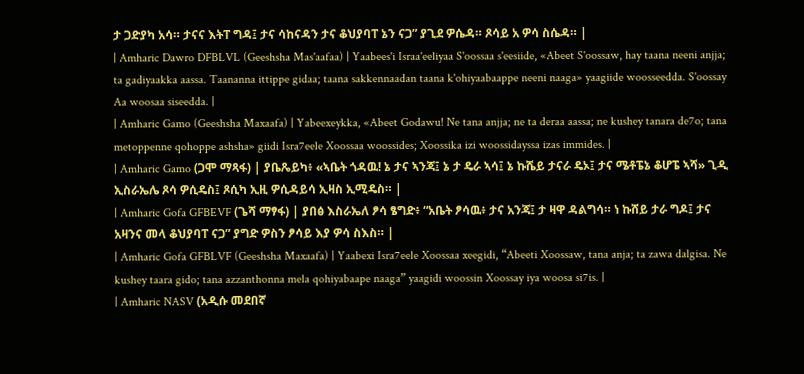ታ ጋድያካ አሳ። ታናና እትፐ ግዳ፤ ታና ሳከናዳን ታና ቆህያባፐ ኔን ናጋ” ያጊደ ዎሴዳ። ጾሳይ አ ዎሳ ስሴዳ። |
| Amharic Dawro DFBLVL (Geeshsha Mas'aafaa) | Yaabees'i Israa'eeliyaa S'oossaa s'eesiide, «Abeet S'oossaw, hay taana neeni anjja; ta gadiyaakka aassa. Taananna ittippe gidaa; taana sakkennaadan taana k'ohiyaabaappe neeni naaga» yaagiide woosseedda. S'oossay Aa woosaa siseedda. |
| Amharic Gamo (Geeshsha Maxaafa) | Yabeexeykka, «Abeet Godawu! Ne tana anjja; ne ta deraa aassa; ne kushey tanara de7o; tana metoppenne qohoppe ashsha» giidi Isra7eele Xoossaa woossides; Xoossika izi woossidayssa izas immides. |
| Amharic Gamo (ጋሞ ማጻፋ) | ያቤጼይካ፥ «ኣቤት ጎዳዉ! ኔ ታና ኣንጃ፤ ኔ ታ ዴራ ኣሳ፤ ኔ ኩሼይ ታናራ ዴኦ፤ ታና ሜቶፔኔ ቆሆፔ ኣሻ» ጊዲ ኢስራኤሌ ጾሳ ዎሲዴስ፤ ጾሲካ ኢዚ ዎሲዳይሳ ኢዛስ ኢሚዴስ። |
| Amharic Gofa GFBEVF (ጌሻ ማፃፋ) | ያበፅ እስራኤለ ፆሳ ፄግድ፥ “አቤት ፆሳዉ፥ ታና አንጃ፤ ታ ዛዋ ዳልግሳ። ነ ኩሸይ ታራ ግዶ፤ ታና አዛንና መላ ቆህያባፐ ናጋ” ያግድ ዎስን ፆሳይ እያ ዎሳ ስእስ። |
| Amharic Gofa GFBLVF (Geeshsha Maxaafa) | Yaabexi Isra7eele Xoossaa xeegidi, “Abeeti Xoossaw, tana anja; ta zawa dalgisa. Ne kushey taara gido; tana azzanthonna mela qohiyabaape naaga” yaagidi woossin Xoossay iya woosa si7is. |
| Amharic NASV (አዲሱ መደበኛ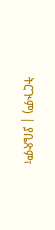ትርጒም) | ያቤጽም፣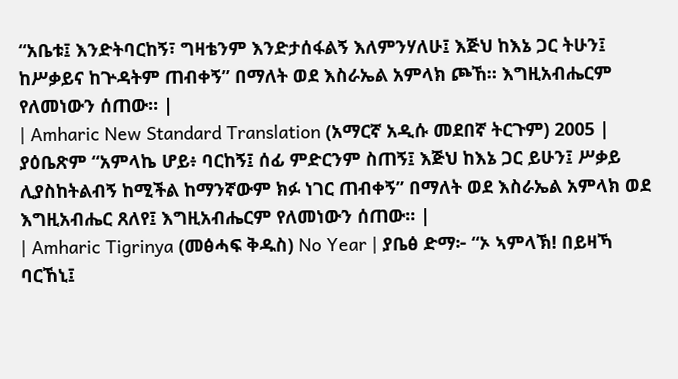“አቤቱ፤ እንድትባርከኝ፣ ግዛቴንም እንድታሰፋልኝ እለምንሃለሁ፤ እጅህ ከእኔ ጋር ትሁን፤ ከሥቃይና ከጕዳትም ጠብቀኝ” በማለት ወደ እስራኤል አምላክ ጮኸ። እግዚአብሔርም የለመነውን ሰጠው። |
| Amharic New Standard Translation (አማርኛ አዲሱ መደበኛ ትርጉም) 2005 | ያዕቤጽም “አምላኬ ሆይ፥ ባርከኝ፤ ሰፊ ምድርንም ስጠኝ፤ እጅህ ከእኔ ጋር ይሁን፤ ሥቃይ ሊያስከትልብኝ ከሚችል ከማንኛውም ክፉ ነገር ጠብቀኝ” በማለት ወደ እስራኤል አምላክ ወደ እግዚአብሔር ጸለየ፤ እግዚአብሔርም የለመነውን ሰጠው። |
| Amharic Tigrinya (መፅሓፍ ቅዱስ) No Year | ያቤፅ ድማ፦ “ኦ ኣምላኽ! በይዛኻ ባርኸኒ፤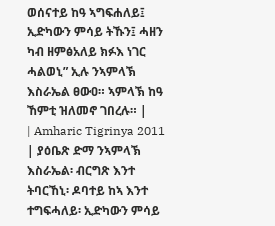ወሰናተይ ከዓ ኣግፍሐለይ፤ ኢድካውን ምሳይ ትኹን፤ ሓዘን ካብ ዘምፅአለይ ክፉእ ነገር ሓልወኒ” ኢሉ ንኣምላኽ እስራኤል ፀውዐ። ኣምላኽ ከዓ ኸምቲ ዝለመኖ ገበረሉ። |
| Amharic Tigrinya 2011 | ያዕቤጽ ድማ ንኣምላኽ እስራኤል፡ ብርግጽ እንተ ትባርኸኒ፡ ዶባተይ ከኣ እንተ ተግፍሓለይ፡ ኢድካውን ምሳይ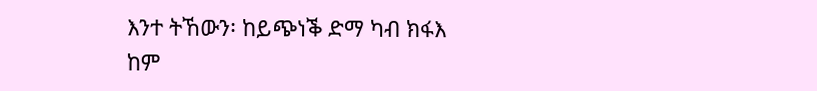እንተ ትኸውን፡ ከይጭነቕ ድማ ካብ ክፋእ ከም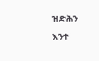ዝድሕን እንተ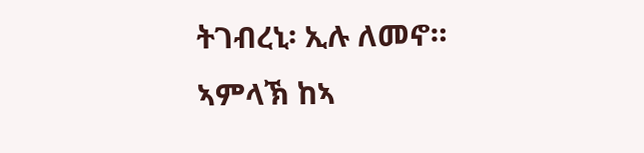ትገብረኒ፡ ኢሉ ለመኖ። ኣምላኽ ከኣ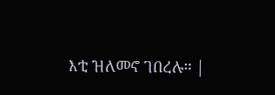እቲ ዝለመኖ ገበረሉ። |